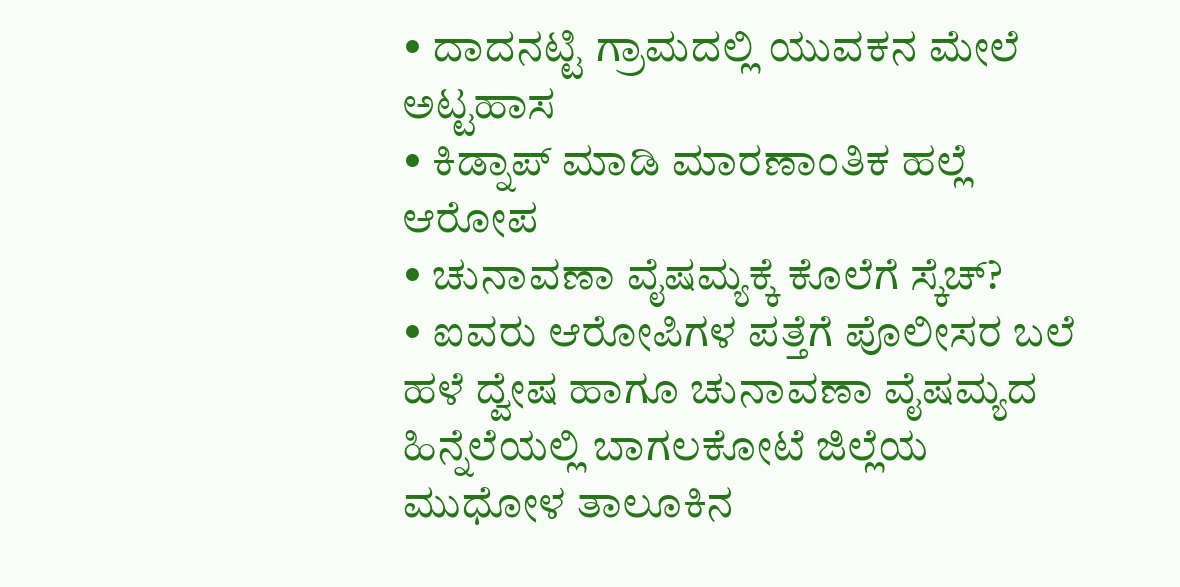• ದಾದನಟ್ಟಿ ಗ್ರಾಮದಲ್ಲಿ ಯುವಕನ ಮೇಲೆ ಅಟ್ಟಹಾಸ
• ಕಿಡ್ನಾಪ್ ಮಾಡಿ ಮಾರಣಾಂತಿಕ ಹಲ್ಲೆ ಆರೋಪ
• ಚುನಾವಣಾ ವೈಷಮ್ಯಕ್ಕೆ ಕೊಲೆಗೆ ಸ್ಕೆಚ್?
• ಐವರು ಆರೋಪಿಗಳ ಪತ್ತೆಗೆ ಪೊಲೀಸರ ಬಲೆ
ಹಳೆ ದ್ವೇಷ ಹಾಗೂ ಚುನಾವಣಾ ವೈಷಮ್ಯದ ಹಿನ್ನೆಲೆಯಲ್ಲಿ ಬಾಗಲಕೋಟೆ ಜಿಲ್ಲೆಯ ಮುಧೋಳ ತಾಲೂಕಿನ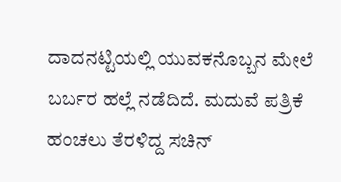ದಾದನಟ್ಟಿಯಲ್ಲಿ ಯುವಕನೊಬ್ಬನ ಮೇಲೆ ಬರ್ಬರ ಹಲ್ಲೆ ನಡೆದಿದೆ. ಮದುವೆ ಪತ್ರಿಕೆ ಹಂಚಲು ತೆರಳಿದ್ದ ಸಚಿನ್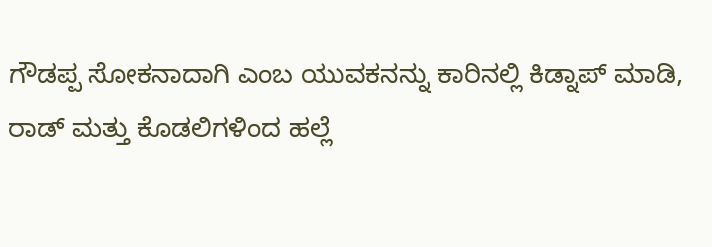ಗೌಡಪ್ಪ ಸೋಕನಾದಾಗಿ ಎಂಬ ಯುವಕನನ್ನು ಕಾರಿನಲ್ಲಿ ಕಿಡ್ನಾಪ್ ಮಾಡಿ, ರಾಡ್ ಮತ್ತು ಕೊಡಲಿಗಳಿಂದ ಹಲ್ಲೆ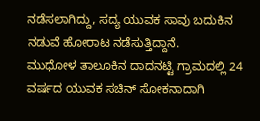ನಡೆಸಲಾಗಿದ್ದು, ಸದ್ಯ ಯುವಕ ಸಾವು ಬದುಕಿನ ನಡುವೆ ಹೋರಾಟ ನಡೆಸುತ್ತಿದ್ದಾನೆ.
ಮುಧೋಳ ತಾಲೂಕಿನ ದಾದನಟ್ಟಿ ಗ್ರಾಮದಲ್ಲಿ 24 ವರ್ಷದ ಯುವಕ ಸಚಿನ್ ಸೋಕನಾದಾಗಿ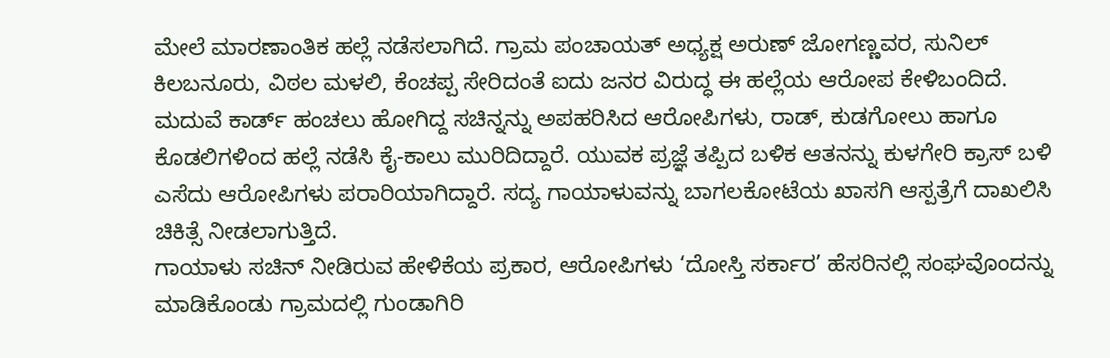ಮೇಲೆ ಮಾರಣಾಂತಿಕ ಹಲ್ಲೆ ನಡೆಸಲಾಗಿದೆ. ಗ್ರಾಮ ಪಂಚಾಯತ್ ಅಧ್ಯಕ್ಷ ಅರುಣ್ ಜೋಗಣ್ಣವರ, ಸುನಿಲ್ ಕಿಲಬನೂರು, ವಿಠಲ ಮಳಲಿ, ಕೆಂಚಪ್ಪ ಸೇರಿದಂತೆ ಐದು ಜನರ ವಿರುದ್ಧ ಈ ಹಲ್ಲೆಯ ಆರೋಪ ಕೇಳಿಬಂದಿದೆ. ಮದುವೆ ಕಾರ್ಡ್ ಹಂಚಲು ಹೋಗಿದ್ದ ಸಚಿನ್ನನ್ನು ಅಪಹರಿಸಿದ ಆರೋಪಿಗಳು, ರಾಡ್, ಕುಡಗೋಲು ಹಾಗೂ ಕೊಡಲಿಗಳಿಂದ ಹಲ್ಲೆ ನಡೆಸಿ ಕೈ-ಕಾಲು ಮುರಿದಿದ್ದಾರೆ. ಯುವಕ ಪ್ರಜ್ಞೆ ತಪ್ಪಿದ ಬಳಿಕ ಆತನನ್ನು ಕುಳಗೇರಿ ಕ್ರಾಸ್ ಬಳಿ ಎಸೆದು ಆರೋಪಿಗಳು ಪರಾರಿಯಾಗಿದ್ದಾರೆ. ಸದ್ಯ ಗಾಯಾಳುವನ್ನು ಬಾಗಲಕೋಟೆಯ ಖಾಸಗಿ ಆಸ್ಪತ್ರೆಗೆ ದಾಖಲಿಸಿ ಚಿಕಿತ್ಸೆ ನೀಡಲಾಗುತ್ತಿದೆ.
ಗಾಯಾಳು ಸಚಿನ್ ನೀಡಿರುವ ಹೇಳಿಕೆಯ ಪ್ರಕಾರ, ಆರೋಪಿಗಳು ‘ದೋಸ್ತಿ ಸರ್ಕಾರ’ ಹೆಸರಿನಲ್ಲಿ ಸಂಘವೊಂದನ್ನು ಮಾಡಿಕೊಂಡು ಗ್ರಾಮದಲ್ಲಿ ಗುಂಡಾಗಿರಿ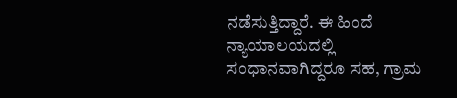ನಡೆಸುತ್ತಿದ್ದಾರೆ. ಈ ಹಿಂದೆ ನ್ಯಾಯಾಲಯದಲ್ಲಿ ಸಂಧಾನವಾಗಿದ್ದರೂ ಸಹ, ಗ್ರಾಮ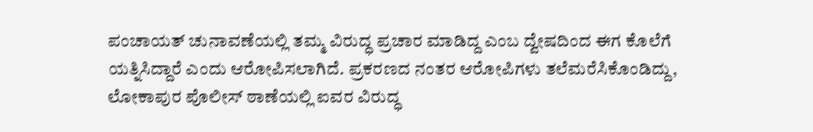ಪಂಚಾಯತ್ ಚುನಾವಣೆಯಲ್ಲಿ ತಮ್ಮ ವಿರುದ್ಧ ಪ್ರಚಾರ ಮಾಡಿದ್ದ ಎಂಬ ದ್ವೇಷದಿಂದ ಈಗ ಕೊಲೆಗೆ ಯತ್ನಿಸಿದ್ದಾರೆ ಎಂದು ಆರೋಪಿಸಲಾಗಿದೆ. ಪ್ರಕರಣದ ನಂತರ ಆರೋಪಿಗಳು ತಲೆಮರೆಸಿಕೊಂಡಿದ್ದು, ಲೋಕಾಪುರ ಪೊಲೀಸ್ ಠಾಣೆಯಲ್ಲಿ ಐವರ ವಿರುದ್ಧ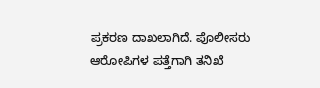ಪ್ರಕರಣ ದಾಖಲಾಗಿದೆ. ಪೊಲೀಸರು ಆರೋಪಿಗಳ ಪತ್ತೆಗಾಗಿ ತನಿಖೆ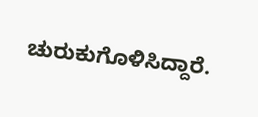ಚುರುಕುಗೊಳಿಸಿದ್ದಾರೆ.